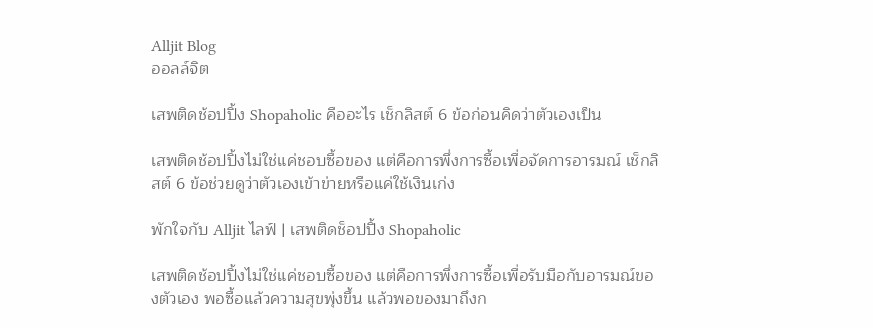Alljit Blog
ออลล์จิต

เสพติดช้อปปิ้ง Shopaholic คืออะไร เช็กลิสต์ 6 ข้อก่อนคิดว่าตัวเองเป็น

เสพติดช้อปปิ้งไม่ใช่แค่ชอบซื้อของ แต่คือการพึ่งการซื้อเพื่อจัดการอารมณ์ เช็กลิสต์ 6 ข้อช่วยดูว่าตัวเองเข้าข่ายหรือแค่ใช้เงินเก่ง

พักใจกับ Alljit ไลฟ์ | เสพติดช็อปปิ้ง Shopaholic

เสพติดช้อปปิ้งไม่ใช่แค่ชอบซื้อของ แต่คือการพึ่งการซื้อเพื่อรับมือกับอารมณ์ของตัวเอง พอซื้อแล้วความสุขพุ่งขึ้น แล้วพอของมาถึงก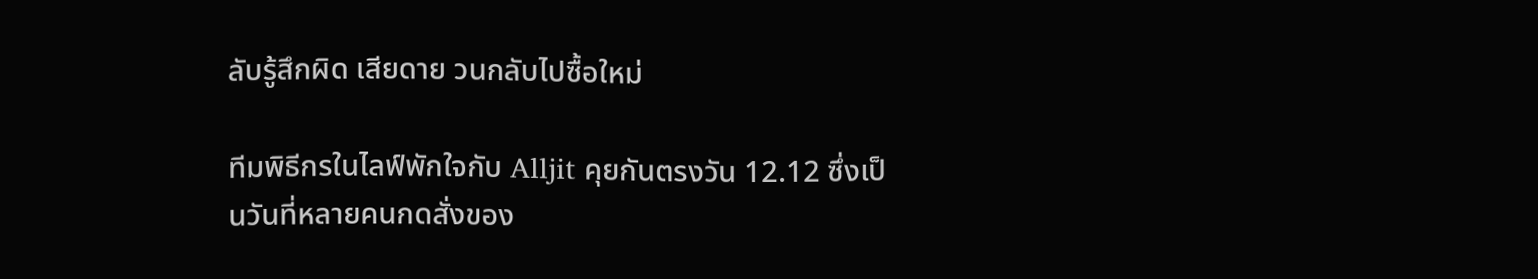ลับรู้สึกผิด เสียดาย วนกลับไปซื้อใหม่

ทีมพิธีกรในไลฟ์พักใจกับ Alljit คุยกันตรงวัน 12.12 ซึ่งเป็นวันที่หลายคนกดสั่งของ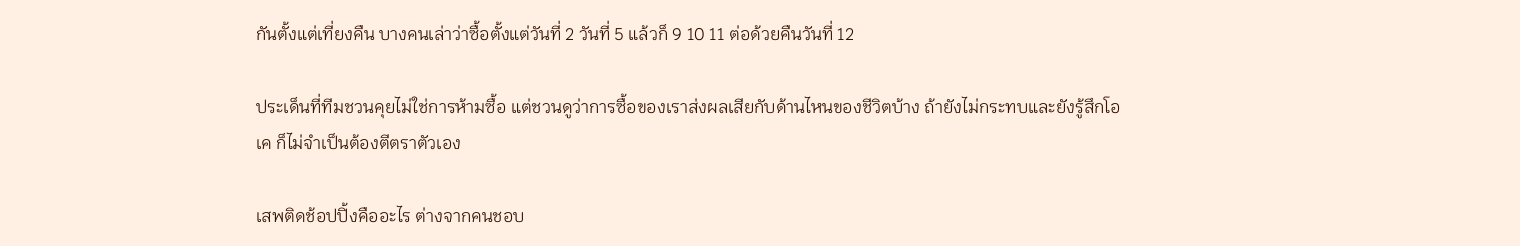กันตั้งแต่เที่ยงคืน บางคนเล่าว่าซื้อตั้งแต่วันที่ 2 วันที่ 5 แล้วก็ 9 10 11 ต่อด้วยคืนวันที่ 12

ประเด็นที่ทีมชวนคุยไม่ใช่การห้ามซื้อ แต่ชวนดูว่าการซื้อของเราส่งผลเสียกับด้านไหนของชีวิตบ้าง ถ้ายังไม่กระทบและยังรู้สึกโอเค ก็ไม่จำเป็นต้องตีตราตัวเอง

เสพติดช้อปปิ้งคืออะไร ต่างจากคนชอบ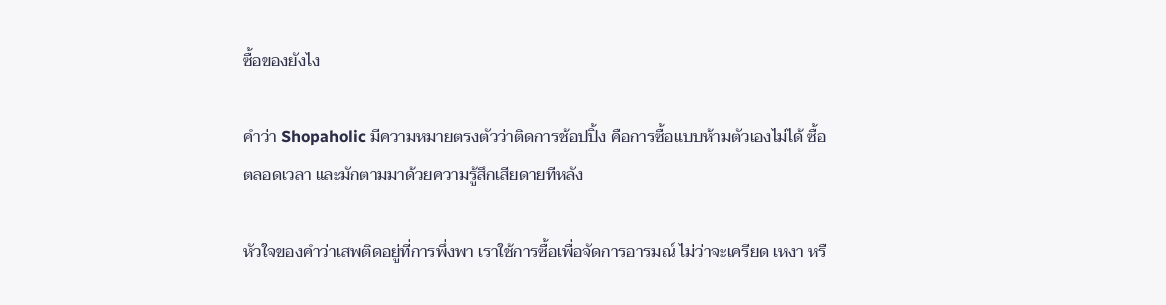ซื้อของยังไง

คำว่า Shopaholic มีความหมายตรงตัวว่าติดการช้อปปิ้ง คือการซื้อแบบห้ามตัวเองไม่ได้ ซื้อตลอดเวลา และมักตามมาด้วยความรู้สึกเสียดายทีหลัง

หัวใจของคำว่าเสพติดอยู่ที่การพึ่งพา เราใช้การซื้อเพื่อจัดการอารมณ์ ไม่ว่าจะเครียด เหงา หรื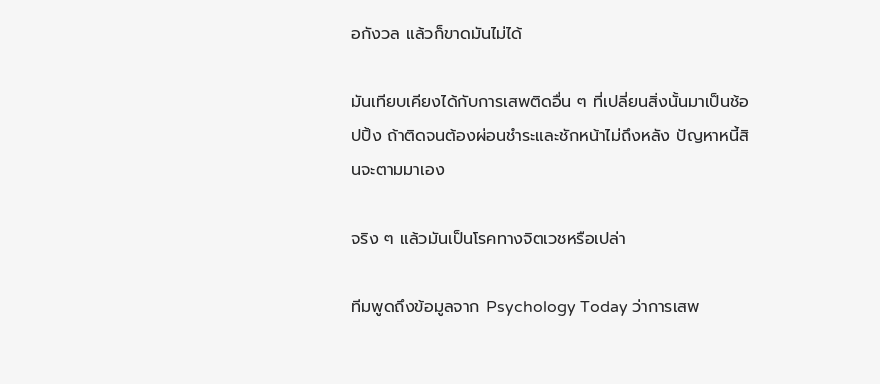อกังวล แล้วก็ขาดมันไม่ได้

มันเทียบเคียงได้กับการเสพติดอื่น ๆ ที่เปลี่ยนสิ่งนั้นมาเป็นช้อปปิ้ง ถ้าติดจนต้องผ่อนชำระและชักหน้าไม่ถึงหลัง ปัญหาหนี้สินจะตามมาเอง

จริง ๆ แล้วมันเป็นโรคทางจิตเวชหรือเปล่า

ทีมพูดถึงข้อมูลจาก Psychology Today ว่าการเสพ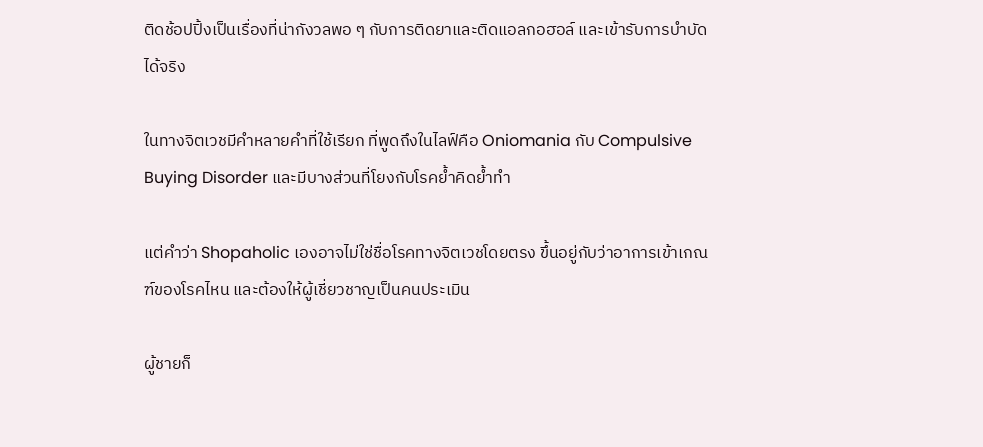ติดช้อปปิ้งเป็นเรื่องที่น่ากังวลพอ ๆ กับการติดยาและติดแอลกอฮอล์ และเข้ารับการบำบัดได้จริง

ในทางจิตเวชมีคำหลายคำที่ใช้เรียก ที่พูดถึงในไลฟ์คือ Oniomania กับ Compulsive Buying Disorder และมีบางส่วนที่โยงกับโรคย้ำคิดย้ำทำ

แต่คำว่า Shopaholic เองอาจไม่ใช่ชื่อโรคทางจิตเวชโดยตรง ขึ้นอยู่กับว่าอาการเข้าเกณฑ์ของโรคไหน และต้องให้ผู้เชี่ยวชาญเป็นคนประเมิน

ผู้ชายก็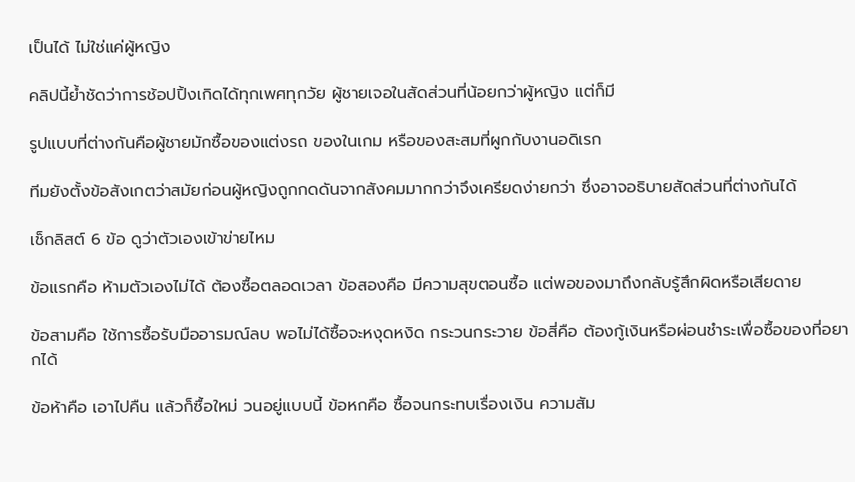เป็นได้ ไม่ใช่แค่ผู้หญิง

คลิปนี้ย้ำชัดว่าการช้อปปิ้งเกิดได้ทุกเพศทุกวัย ผู้ชายเจอในสัดส่วนที่น้อยกว่าผู้หญิง แต่ก็มี

รูปแบบที่ต่างกันคือผู้ชายมักซื้อของแต่งรถ ของในเกม หรือของสะสมที่ผูกกับงานอดิเรก

ทีมยังตั้งข้อสังเกตว่าสมัยก่อนผู้หญิงถูกกดดันจากสังคมมากกว่าจึงเครียดง่ายกว่า ซึ่งอาจอธิบายสัดส่วนที่ต่างกันได้

เช็กลิสต์ 6 ข้อ ดูว่าตัวเองเข้าข่ายไหม

ข้อแรกคือ ห้ามตัวเองไม่ได้ ต้องซื้อตลอดเวลา ข้อสองคือ มีความสุขตอนซื้อ แต่พอของมาถึงกลับรู้สึกผิดหรือเสียดาย

ข้อสามคือ ใช้การซื้อรับมืออารมณ์ลบ พอไม่ได้ซื้อจะหงุดหงิด กระวนกระวาย ข้อสี่คือ ต้องกู้เงินหรือผ่อนชำระเพื่อซื้อของที่อยากได้

ข้อห้าคือ เอาไปคืน แล้วก็ซื้อใหม่ วนอยู่แบบนี้ ข้อหกคือ ซื้อจนกระทบเรื่องเงิน ความสัม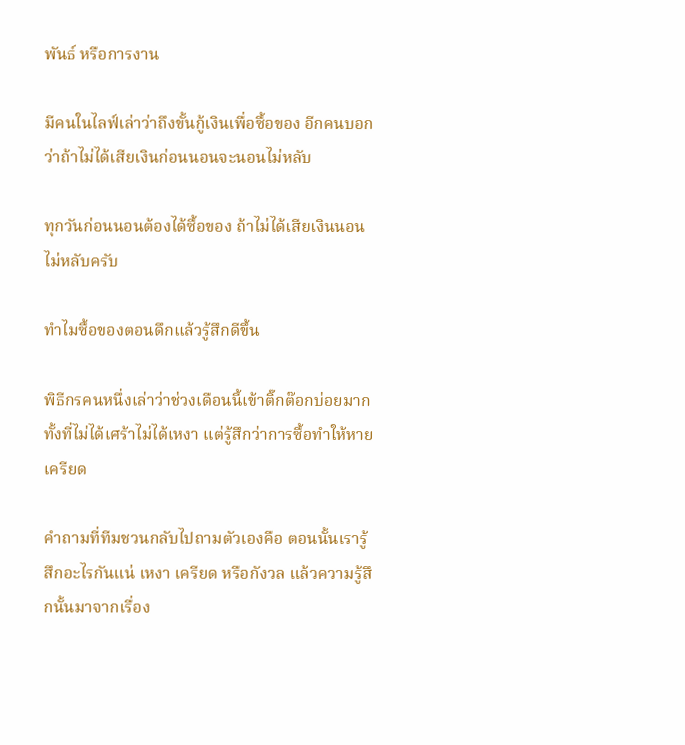พันธ์ หรือการงาน

มีคนในไลฟ์เล่าว่าถึงขั้นกู้เงินเพื่อซื้อของ อีกคนบอกว่าถ้าไม่ได้เสียเงินก่อนนอนจะนอนไม่หลับ

ทุกวันก่อนนอนต้องได้ซื้อของ ถ้าไม่ได้เสียเงินนอนไม่หลับครับ

ทำไมซื้อของตอนดึกแล้วรู้สึกดีขึ้น

พิธีกรคนหนึ่งเล่าว่าช่วงเดือนนี้เข้าติ๊กต๊อกบ่อยมาก ทั้งที่ไม่ได้เศร้าไม่ได้เหงา แต่รู้สึกว่าการซื้อทำให้หายเครียด

คำถามที่ทีมชวนกลับไปถามตัวเองคือ ตอนนั้นเรารู้สึกอะไรกันแน่ เหงา เครียด หรือกังวล แล้วความรู้สึกนั้นมาจากเรื่อง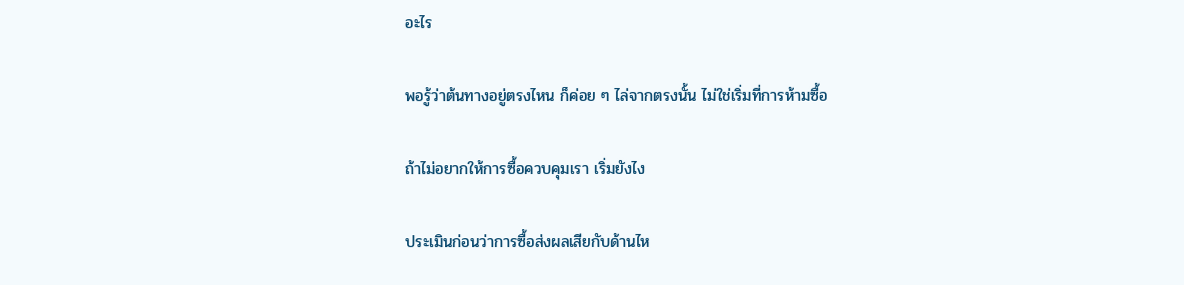อะไร

พอรู้ว่าต้นทางอยู่ตรงไหน ก็ค่อย ๆ ไล่จากตรงนั้น ไม่ใช่เริ่มที่การห้ามซื้อ

ถ้าไม่อยากให้การซื้อควบคุมเรา เริ่มยังไง

ประเมินก่อนว่าการซื้อส่งผลเสียกับด้านไห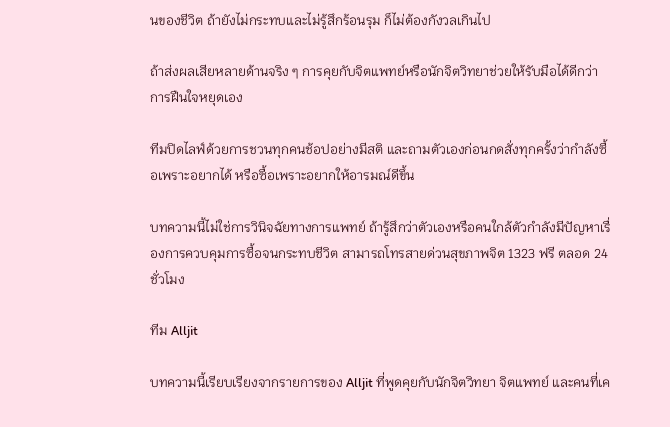นของชีวิต ถ้ายังไม่กระทบและไม่รู้สึกร้อนรุม ก็ไม่ต้องกังวลเกินไป

ถ้าส่งผลเสียหลายด้านจริง ๆ การคุยกับจิตแพทย์หรือนักจิตวิทยาช่วยให้รับมือได้ดีกว่าการฝืนใจหยุดเอง

ทีมปิดไลฟ์ด้วยการชวนทุกคนช้อปอย่างมีสติ และถามตัวเองก่อนกดสั่งทุกครั้งว่ากำลังซื้อเพราะอยากได้ หรือซื้อเพราะอยากให้อารมณ์ดีขึ้น

บทความนี้ไม่ใช่การวินิจฉัยทางการแพทย์ ถ้ารู้สึกว่าตัวเองหรือคนใกล้ตัวกำลังมีปัญหาเรื่องการควบคุมการซื้อจนกระทบชีวิต สามารถโทรสายด่วนสุขภาพจิต 1323 ฟรี ตลอด 24 ชั่วโมง

ทีม Alljit

บทความนี้เรียบเรียงจากรายการของ Alljit ที่พูดคุยกับนักจิตวิทยา จิตแพทย์ และคนที่เค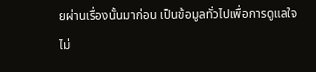ยผ่านเรื่องนั้นมาก่อน เป็นข้อมูลทั่วไปเพื่อการดูแลใจ ไม่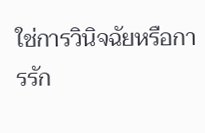ใช่การวินิจฉัยหรือการรัก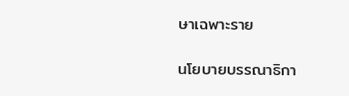ษาเฉพาะราย

นโยบายบรรณาธิกา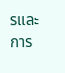รและการ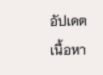อัปเดตเนื้อหา